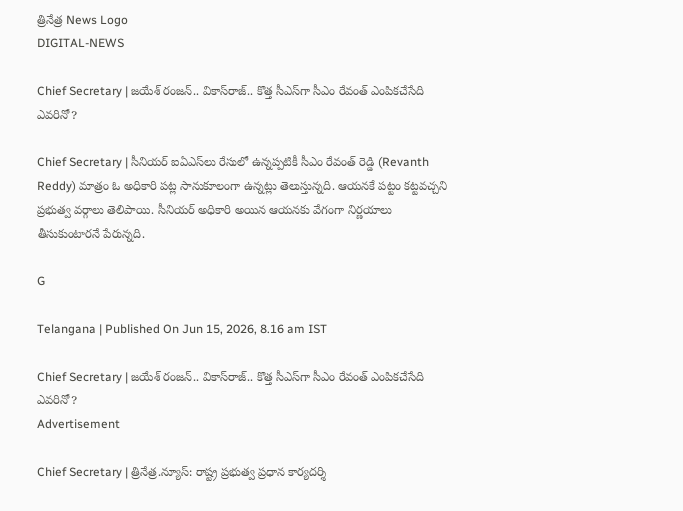త్రినేత్ర News Logo
DIGITAL-NEWS

Chief Secretary | జ‌యేశ్ రంజ‌న్‌.. వికాస్‌రాజ్‌.. కొత్త సీఎస్‌గా సీఎం రేవంత్ ఎంపిక‌చేసేది ఎవ‌రినో?

Chief Secretary | సీనియ‌ర్ ఐఏఎస్‌లు రేసులో ఉన్న‌ప్ప‌టికీ సీఎం రేవంత్ రెడ్డి (Revanth Reddy) మాత్రం ఓ అధికారి ప‌ట్ల సానుకూలంగా ఉన్న‌ట్లు తెలుస్తున్న‌ది. ఆయ‌న‌కే పట్టం కట్టవచ్చని ప్రభుత్వ వర్గాలు తెలిపాయి. సీనియ‌ర్ అధికారి అయిన ఆయ‌న‌కు వేగంగా నిర్ణ‌యాలు తీసుకుంటార‌నే పేరున్న‌ది.

G

Telangana | Published On Jun 15, 2026, 8.16 am IST

Chief Secretary | జ‌యేశ్ రంజ‌న్‌.. వికాస్‌రాజ్‌.. కొత్త సీఎస్‌గా సీఎం రేవంత్ ఎంపిక‌చేసేది ఎవ‌రినో?
Advertisement

Chief Secretary | త్రినేత్ర‌.న్యూస్‌: రాష్ట్ర ప్ర‌భుత్వ ప్ర‌ధాన కార్య‌ద‌ర్శి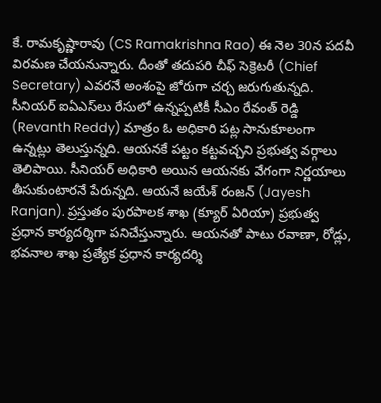కే. రామ‌కృష్ణారావు (CS Ramakrishna Rao) ఈ నెల 30న ప‌ద‌వీ విర‌మ‌ణ చేయ‌నున్నారు. దీంతో త‌దుప‌రి చీఫ్ సెక్రెట‌రీ (Chief Secretary) ఎవ‌ర‌నే అంశంపై జోరుగా చ‌ర్చ జ‌రుగుతున్న‌ది. సీనియ‌ర్ ఐఏఎస్‌లు రేసులో ఉన్న‌ప్ప‌టికీ సీఎం రేవంత్ రెడ్డి (Revanth Reddy) మాత్రం ఓ అధికారి ప‌ట్ల సానుకూలంగా ఉన్న‌ట్లు తెలుస్తున్న‌ది. ఆయ‌న‌కే పట్టం కట్టవచ్చని ప్రభుత్వ వర్గాలు తెలిపాయి. సీనియ‌ర్ అధికారి అయిన ఆయ‌న‌కు వేగంగా నిర్ణ‌యాలు తీసుకుంటార‌నే పేరున్న‌ది. ఆయ‌నే జ‌యేశ్ రంజ‌న్ (Jayesh Ranjan). ప్ర‌స్తుతం పురపాలక శాఖ (క్యూర్‌ ఏరియా) ప్రభుత్వ ప్రధాన కార్యదర్శిగా ప‌నిచేస్తున్నారు. ఆయనతో పాటు రవాణా, రోడ్లు, భవనాల శాఖ ప్రత్యేక ప్రధాన కార్యదర్శి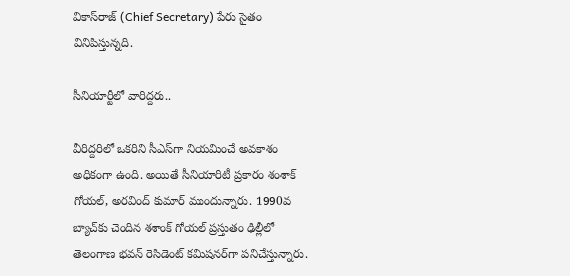వికాస్‌రాజ్ (Chief Secretary) పేరు సైతం వినిపిస్తున్న‌ది.

సీనియార్టీలో వారిద్ద‌రు..

వీరిద్ద‌రిలో ఒకరిని సీఎస్‌గా నియమించే అవకాశం అధికంగా ఉంది. అయితే సీనియారిటీ ప్రకారం శంశాక్ గోయ‌ల్‌, అర‌వింద్ కుమార్ ముందున్నారు. 1990వ బ్యాచ్‌కు చెందిన శశాంక్‌ గోయల్ ప్ర‌స్తుతం ఢిల్లీలో తెలంగాణ భవన్‌ రెసిడెంట్‌ కమిషనర్‌గా పనిచేస్తున్నారు.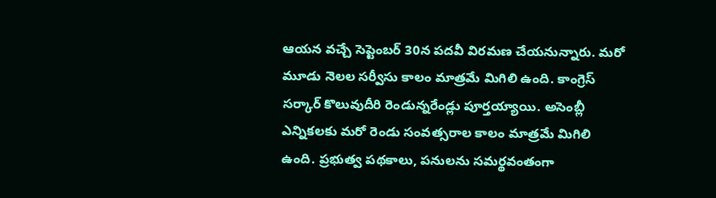ఆయన వచ్చే సెప్టెంబర్‌ 30న పదవీ విరమణ చేయ‌నున్నారు. మరో మూడు నెలల సర్వీసు కాలం మాత్రమే మిగిలి ఉంది. కాంగ్రెస్ స‌ర్కార్ కొలువుదీరి రెండున్న‌రేండ్లు పూర్త‌య్యాయి. అసెంబ్లీ ఎన్నిక‌ల‌కు మ‌రో రెండు సంవ‌త్స‌రాల కాలం మాత్ర‌మే మిగిలి ఉంది. ప్ర‌భుత్వ ప‌థ‌కాలు, ప‌నుల‌ను స‌మ‌ర్థ‌వంతంగా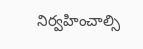నిర్వ‌హించాల్సి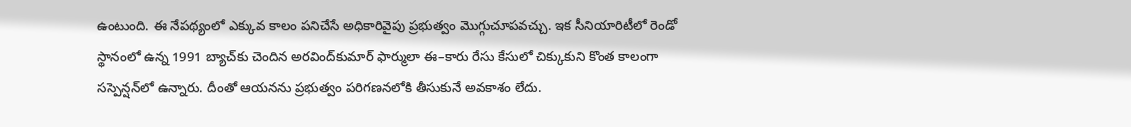ఉంటుంది. ఈ నేప‌థ్యంలో ఎక్కువ కాలం ప‌నిచేసే అధికారివైపు ప్ర‌భుత్వం మొగ్గుచూప‌వ‌చ్చు. ఇక సీనియారిటీలో రెండో స్థానంలో ఉన్న 1991 బ్యాచ్‌కు చెందిన‌ అరవింద్‌కుమార్ ఫార్ములా ఈ–కారు రేసు కేసులో చిక్కుకుని కొంత కాలంగా సస్పెన్షన్‌లో ఉన్నారు. దీంతో ఆయ‌న‌ను ప్ర‌భుత్వం ప‌రిగ‌ణ‌న‌లోకి తీసుకునే అవ‌కాశం లేదు.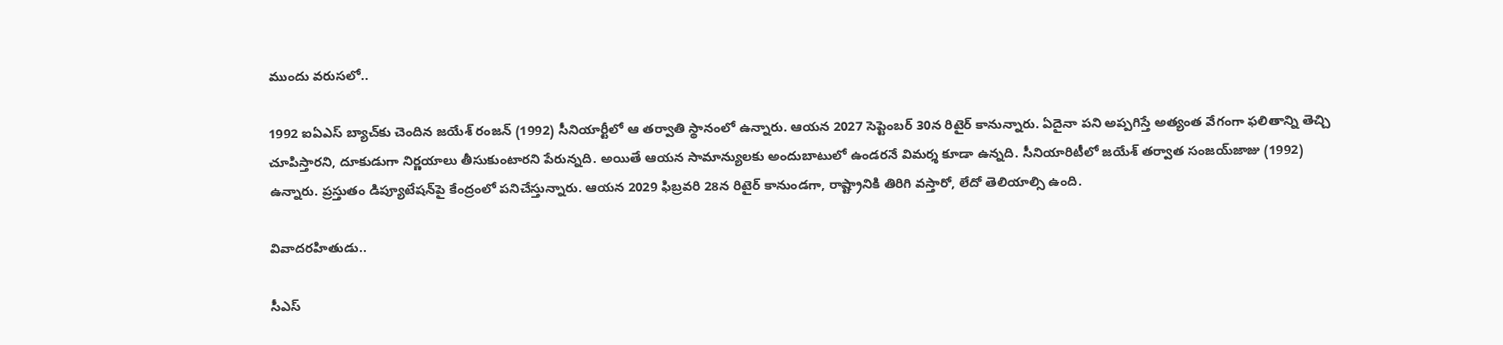ముందు వ‌రుస‌లో..

1992 ఐఏఎస్ బ్యాచ్‌కు చెందిన జయేశ్‌ రంజన్‌ (1992) సీనియార్టీలో ఆ త‌ర్వాతి స్థానంలో ఉన్నారు. ఆయన 2027 సెప్టెంబర్‌ 30న రిటైర్ కానున్నారు. ఏదైనా పని అప్పగిస్తే అత్యంత వేగంగా ఫలితాన్ని తెచ్చి చూపిస్తార‌ని, దూకుడుగా నిర్ణ‌యాలు తీసుకుంటార‌ని పేరున్న‌ది. అయితే ఆయ‌న సామాన్యుల‌కు అందుబాటులో ఉండ‌ర‌నే విమ‌ర్శ కూడా ఉన్న‌ది. సీనియారిటీలో జయేశ్‌ తర్వాత సంజయ్‌జాజు (1992) ఉన్నారు. ప్ర‌స్తుతం డిప్యూటేషన్‌పై కేంద్రంలో పనిచేస్తున్నారు. ఆయన 2029 ఫిబ్రవరి 28న రిటైర్‌ కానుండగా, రాష్ట్రానికి తిరిగి వ‌స్తారో, లేదో తెలియాల్సి ఉంది.

వివాద‌ర‌హితుడు..

సీఎస్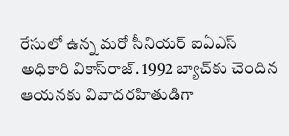రేసులో ఉన్న మ‌రో సీనియ‌ర్ ఐఏఎస్ అధికారి వికాస్‌రాజ్‌. 1992 బ్యాచ్‌కు చెందిన ఆయ‌న‌కు వివాదరహితుడిగా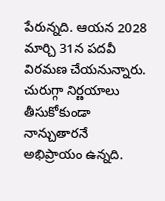పేరున్న‌ది. ఆయ‌న 2028 మార్చి 31న పదవీ విరమణ చేయనున్నారు. చురుగ్గా నిర్ణయాలు తీసుకోకుండా నాన్చుతారనే అభిప్రాయం ఉన్న‌ది.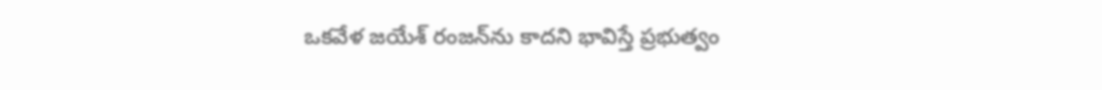ఒక‌వేళ జ‌యేశ్ రంజ‌న్‌ను కాద‌ని భావిస్తే ప్ర‌భుత్వం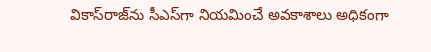వికాస్‌రాజ్‌ను సీఎస్‌గా నియమించే అవకాశాలు అధికంగా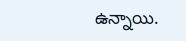ఉన్నాయి.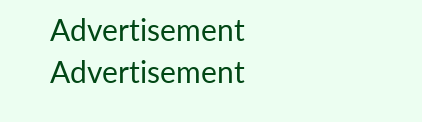Advertisement
Advertisement